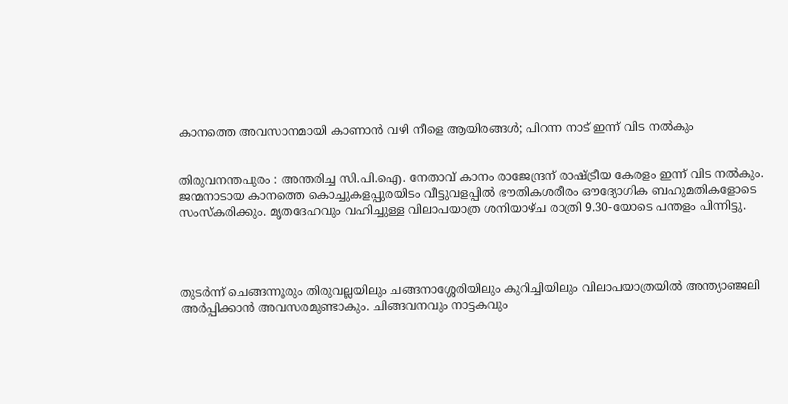കാനത്തെ അവസാനമായി കാണാന്‍ വഴി നീളെ ആയിരങ്ങള്‍; പിറന്ന നാട്‌ ഇന്ന് വിട നല്‍കും


തിരുവനന്തപുരം : അന്തരിച്ച സി.പി.ഐ. നേതാവ് കാനം രാജേന്ദ്രന് രാഷ്ട്രീയ കേരളം ഇന്ന് വിട നല്‍കും. ജന്മനാടായ കാനത്തെ കൊച്ചുകളപ്പുരയിടം വീട്ടുവളപ്പില്‍ ഭൗതികശരീരം ഔദ്യോഗിക ബഹുമതികളോടെ സംസ്‌കരിക്കും. മൃതദേഹവും വഹിച്ചുള്ള വിലാപയാത്ര ശനിയാഴ്ച രാത്രി 9.30-യോടെ പന്തളം പിന്നിട്ടു.




തുടര്‍ന്ന് ചെങ്ങന്നൂരും തിരുവല്ലയിലും ചങ്ങനാശ്ശേരിയിലും കുറിച്ചിയിലും വിലാപയാത്രയില്‍ അന്ത്യാഞ്ജലി അര്‍പ്പിക്കാന്‍ അവസരമുണ്ടാകും. ചിങ്ങവനവും നാട്ടകവും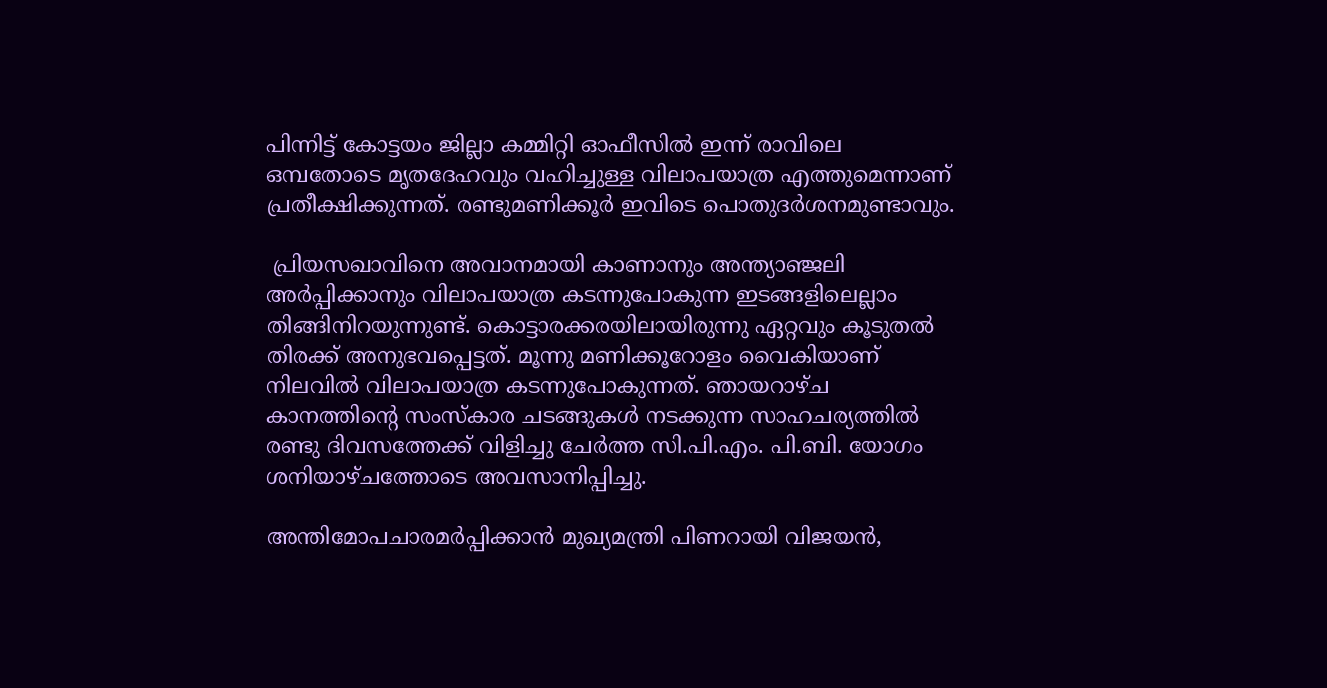പിന്നിട്ട് കോട്ടയം ജില്ലാ കമ്മിറ്റി ഓഫീസില്‍ ഇന്ന് രാവിലെ ഒമ്പതോടെ മൃതദേഹവും വഹിച്ചുള്ള വിലാപയാത്ര എത്തുമെന്നാണ് പ്രതീക്ഷിക്കുന്നത്. രണ്ടുമണിക്കൂര്‍ ഇവിടെ പൊതുദര്‍ശനമുണ്ടാവും.

 പ്രിയസഖാവിനെ അവാനമായി കാണാനും അന്ത്യാഞ്ജലി അര്‍പ്പിക്കാനും വിലാപയാത്ര കടന്നുപോകുന്ന ഇടങ്ങളിലെല്ലാം തിങ്ങിനിറയുന്നുണ്ട്. കൊട്ടാരക്കരയിലായിരുന്നു ഏറ്റവും കൂടുതല്‍ തിരക്ക് അനുഭവപ്പെട്ടത്. മൂന്നു മണിക്കൂറോളം വൈകിയാണ് നിലവില്‍ വിലാപയാത്ര കടന്നുപോകുന്നത്. ഞായറാഴ്ച കാനത്തിന്റെ സംസ്‌കാര ചടങ്ങുകള്‍ നടക്കുന്ന സാഹചര്യത്തില്‍ രണ്ടു ദിവസത്തേക്ക് വിളിച്ചു ചേര്‍ത്ത സി.പി.എം. പി.ബി. യോഗം ശനിയാഴ്ചത്തോടെ അവസാനിപ്പിച്ചു.

അന്തിമോപചാരമര്‍പ്പിക്കാന്‍ മുഖ്യമന്ത്രി പിണറായി വിജയന്‍,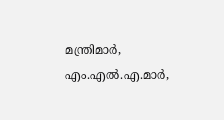മന്ത്രിമാര്‍, എം.എല്‍.എ.മാര്‍,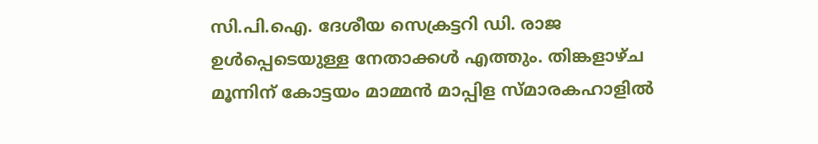സി.പി.ഐ. ദേശീയ സെക്രട്ടറി ഡി. രാജ ഉള്‍പ്പെടെയുള്ള നേതാക്കള്‍ എത്തും. തിങ്കളാഴ്ച മൂന്നിന് കോട്ടയം മാമ്മന്‍ മാപ്പിള സ്മാരകഹാളില്‍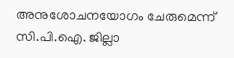അനുശോചനയോഗം ചേരുമെന്ന് സി.പി.ഐ. ജില്ലാ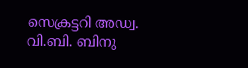സെക്രട്ടറി അഡ്വ. വി.ബി. ബിനു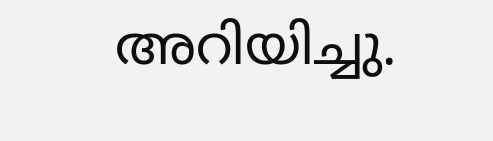അറിയിച്ചു.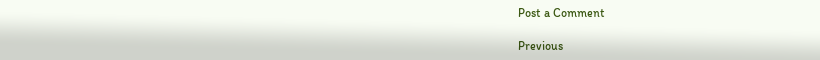Post a Comment

Previous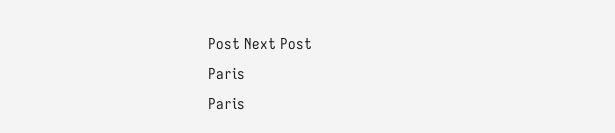Post Next Post
Paris
Paris